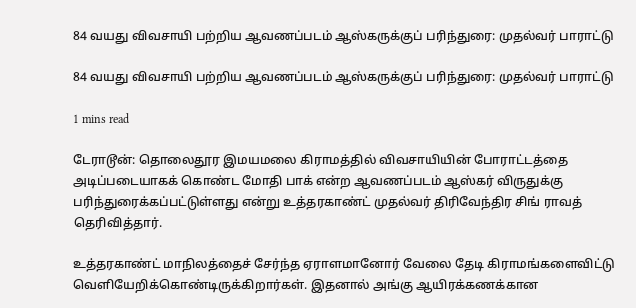84 வயது விவசாயி பற்றிய ஆவணப்படம் ஆஸ்கருக்குப் பரிந்துரை: முதல்வர் பாராட்டு

84 வயது விவசாயி பற்றிய ஆவணப்படம் ஆஸ்கருக்குப் பரிந்துரை: முதல்வர் பாராட்டு

1 mins read

டேராடூன்: தொலைதூர இமயமலை கிராமத்தில் விவசாயியின் போராட்டத்தை அடிப்படையாகக் கொண்ட மோதி பாக் என்ற ஆவணப்படம் ஆஸ்கர் விருதுக்கு பரிந்துரைக்கப்பட்டுள்ளது என்று உத்தரகாண்ட் முதல்வர் திரிவேந்திர சிங் ராவத் தெரிவித்தார்.

உத்தரகாண்ட் மாநிலத்தைச் சேர்ந்த ஏராளமானோர் வேலை தேடி கிராமங்களைவிட்டு வெளியேறிக்கொண்டிருக்கிறார்கள். இதனால் அங்கு ஆயிரக்கணக்கான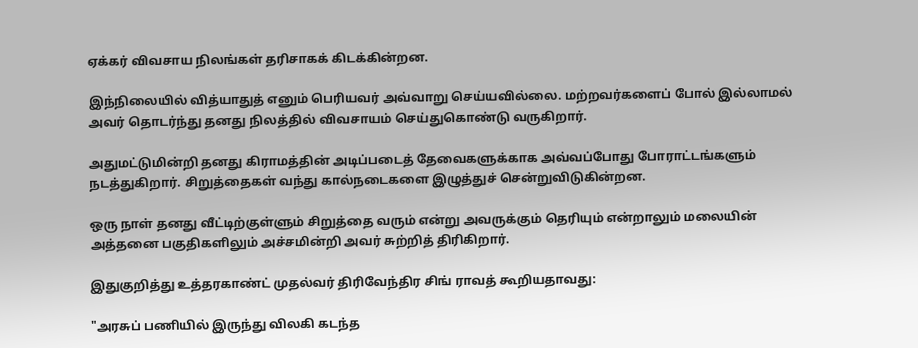ஏக்கர் விவசாய நிலங்கள் தரிசாகக் கிடக்கின்றன.

இந்நிலையில் வித்யாதுத் எனும் பெரியவர் அவ்வாறு செய்யவில்லை. மற்றவர்களைப் போல் இல்லாமல் அவர் தொடர்ந்து தனது நிலத்தில் விவசாயம் செய்துகொண்டு வருகிறார்.

அதுமட்டுமின்றி தனது கிராமத்தின் அடிப்படைத் தேவைகளுக்காக அவ்வப்போது போராட்டங்களும் நடத்துகிறார். சிறுத்தைகள் வந்து கால்நடைகளை இழுத்துச் சென்றுவிடுகின்றன.

ஒரு நாள் தனது வீட்டிற்குள்ளும் சிறுத்தை வரும் என்று அவருக்கும் தெரியும் என்றாலும் மலையின் அத்தனை பகுதிகளிலும் அச்சமின்றி அவர் சுற்றித் திரிகிறார்.

இதுகுறித்து உத்தரகாண்ட் முதல்வர் திரிவேந்திர சிங் ராவத் கூறியதாவது:

"அரசுப் பணியில் இருந்து விலகி கடந்த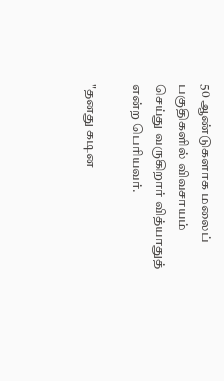50 ஆண்டுகளாக மலைப் பகுதிகளில் விவசாயம் செய்து வருகிறார் வித்யாதுத் என்ற பெரியவர்.

"தனது கடின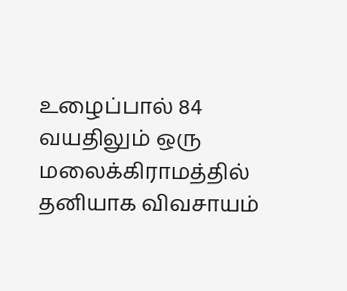உழைப்பால் 84 வயதிலும் ஒரு மலைக்கிராமத்தில் தனியாக விவசாயம்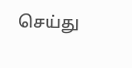செய்து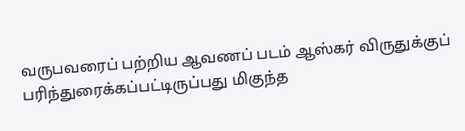வருபவரைப் பற்றிய ஆவணப் படம் ஆஸ்கர் விருதுக்குப் பரிந்துரைக்கப்பட்டிருப்பது மிகுந்த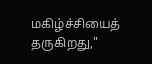மகிழ்ச்சியைத் தருகிறது,"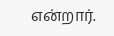என்றார்.